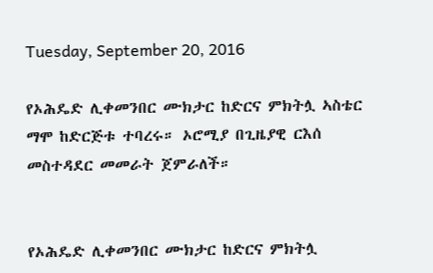Tuesday, September 20, 2016

የኦሕዴድ ሊቀመንበር ሙክታር ከድርና ምክትሏ ኣስቴር ማሞ ከድርጅቱ ተባረሩ። ኦሮሚያ በጊዜያዊ ርእሰ መስተዳደር መመራት ጀምራለች።


የኦሕዴድ ሊቀመንበር ሙክታር ከድርና ምክትሏ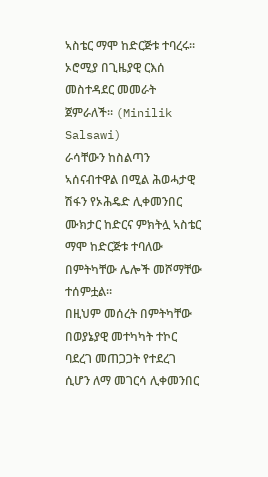ኣስቴር ማሞ ከድርጅቱ ተባረሩ። ኦሮሚያ በጊዜያዊ ርእሰ መስተዳደር መመራት ጀምራለች። (Minilik Salsawi)
ራሳቸውን ከስልጣን ኣሰናብተዋል በሚል ሕወሓታዊ ሽፋን የኦሕዴድ ሊቀመንበር ሙክታር ከድርና ምክትሏ ኣስቴር ማሞ ከድርጅቱ ተባለው በምትካቸው ሌሎች መሾማቸው ተሰምቷል።
በዚህም መሰረት በምትካቸው በወያኔያዊ መተካካት ተኮር ባደረገ መጠጋጋት የተደረገ ሲሆን ለማ መገርሳ ሊቀመንበር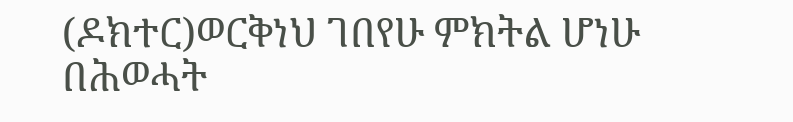(ዶክተር)ወርቅነህ ገበየሁ ምክትል ሆነሁ በሕወሓት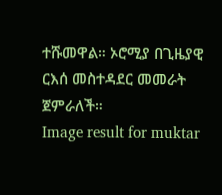ተሹመዋል። ኦሮሚያ በጊዜያዊ ርእሰ መስተዳደር መመራት ጀምራለች።
Image result for muktar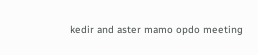kedir and aster mamo opdo meeting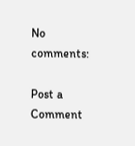No comments:

Post a Comment